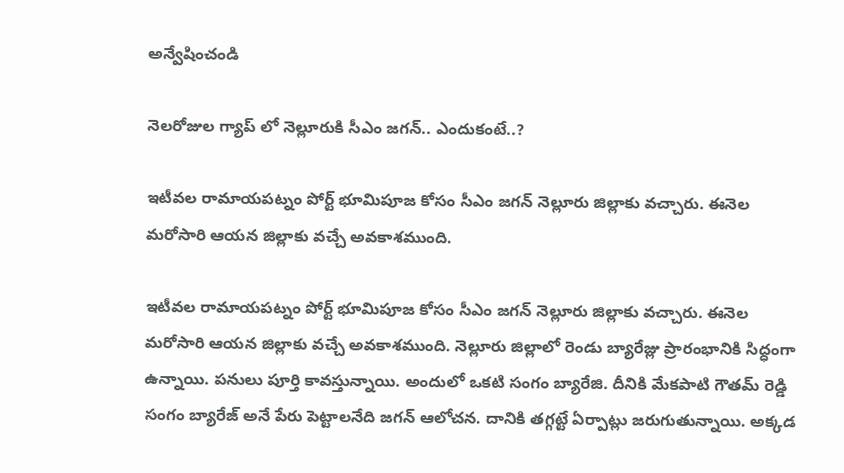అన్వేషించండి

నెలరోజుల గ్యాప్ లో నెల్లూరుకి సీఎం జగన్.. ఎందుకంటే..?

ఇటీవల రామాయపట్నం పోర్ట్ భూమిపూజ కోసం సీఎం జగన్ నెల్లూరు జిల్లాకు వచ్చారు. ఈనెల మరోసారి ఆయన జిల్లాకు వచ్చే అవకాశముంది.

ఇటీవల రామాయపట్నం పోర్ట్ భూమిపూజ కోసం సీఎం జగన్ నెల్లూరు జిల్లాకు వచ్చారు. ఈనెల మరోసారి ఆయన జిల్లాకు వచ్చే అవకాశముంది. నెల్లూరు జిల్లాలో రెండు బ్యారేజ్లు ప్రారంభానికి సిద్ధంగా ఉన్నాయి. పనులు పూర్తి కావస్తున్నాయి. అందులో ఒకటి సంగం బ్యారేజి. దీనికి మేకపాటి గౌతమ్ రెడ్డి సంగం బ్యారేజ్ అనే పేరు పెట్టాలనేది జగన్ ఆలోచన. దానికి తగ్గట్టే ఏర్పాట్లు జరుగుతున్నాయి. అక్కడ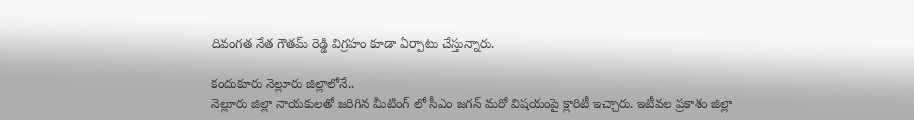దివంగత నేత గౌతమ్ రెడ్డి విగ్రహం కూడా ఏర్పాటు చేస్తున్నారు.

కందుకూరు నెల్లూరు జిల్లాలోనే..
నెల్లూరు జిల్లా నాయకులతో జరిగిన మీటింగ్ లో సీఎం జగన్ మరో విషయంపై క్లారిటీ ఇచ్చారు. ఇటీవల ప్రకాశం జిల్లా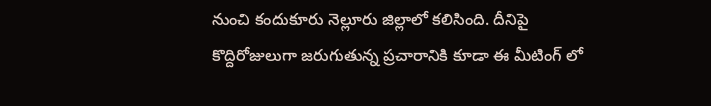నుంచి కందుకూరు నెల్లూరు జిల్లాలో కలిసింది. దీనిపై కొద్దిరోజులుగా జరుగుతున్న ప్రచారానికి కూడా ఈ మీటింగ్ లో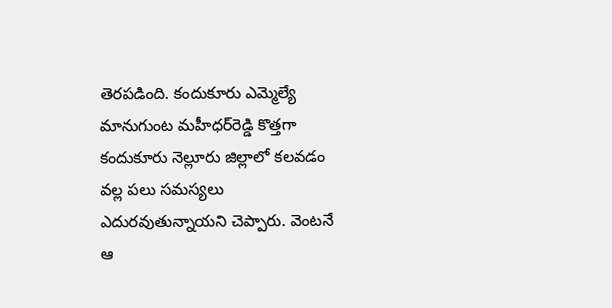తెరపడింది. కందుకూరు ఎమ్మెల్యే మానుగుంట మహీధర్‌రెడ్డి కొత్తగా కందుకూరు నెల్లూరు జిల్లాలో కలవడం వల్ల పలు సమస్యలు ఎదురవుతున్నాయని చెప్పారు. వెంటనే ఆ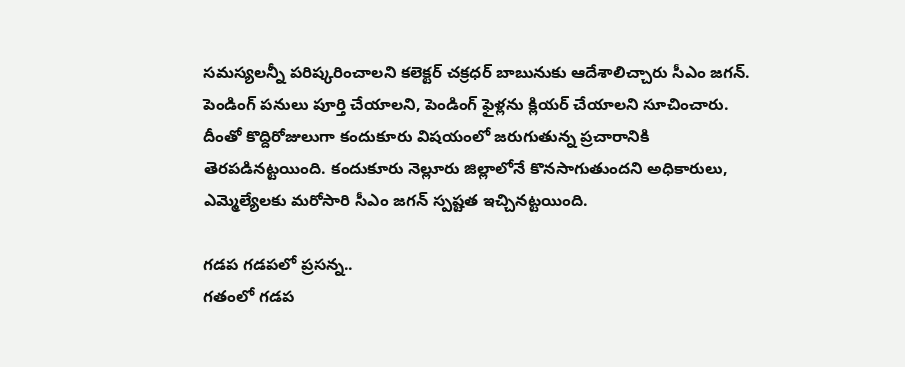సమస్యలన్నీ పరిష్కరించాలని కలెక్టర్‌ చక్రధర్‌ బాబునుకు ఆదేశాలిచ్చారు సీఎం జగన్. పెండింగ్‌ పనులు పూర్తి చేయాలని, పెండింగ్ ఫైళ్లను క్లియర్ చేయాలని సూచించారు. దీంతో కొద్దిరోజులుగా కందుకూరు విషయంలో జరుగుతున్న ప్రచారానికి తెరపడినట్టయింది. కందుకూరు నెల్లూరు జిల్లాలోనే కొనసాగుతుందని అధికారులు, ఎమ్మెల్యేలకు మరోసారి సీఎం జగన్ స్పష్టత ఇచ్చినట్టయింది.

గడప గడపలో ప్రసన్న..
గతంలో గడప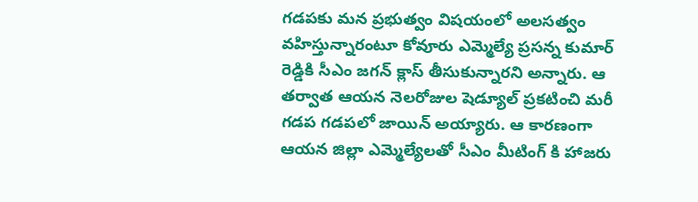గడపకు మన ప్రభుత్వం విషయంలో అలసత్వం వహిస్తున్నారంటూ కోవూరు ఎమ్మెల్యే ప్రసన్న కుమార్ రెడ్డికి సీఎం జగన్ క్లాస్ తీసుకున్నారని అన్నారు. ఆ తర్వాత ఆయన నెలరోజుల షెడ్యూల్ ప్రకటించి మరీ గడప గడపలో జాయిన్ అయ్యారు. ఆ కారణంగా ఆయన జిల్లా ఎమ్మెల్యేలతో సీఎం మీటింగ్ కి హాజరు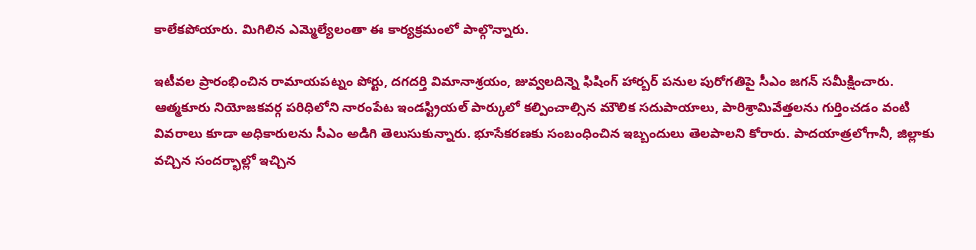కాలేకపోయారు. మిగిలిన ఎమ్మెల్యేలంతా ఈ కార్యక్రమంలో పాల్గొన్నారు.

ఇటీవల ప్రారంభించిన రామాయపట్నం పోర్టు, దగదర్తి విమానాశ్రయం, జువ్వలదిన్నె ఫిషింగ్‌ హార్బర్‌ పనుల పురోగతిపై సీఎం జగన్ సమీక్షించారు. ఆత్మకూరు నియోజకవర్గ పరిధిలోని నారంపేట ఇండస్ట్రియల్‌ పార్కులో కల్పించాల్సిన మౌలిక సదుపాయాలు, పారిశ్రామివేత్తలను గుర్తించడం వంటి వివరాలు కూడా అధికారులను సీఎం అడిగి తెలుసుకున్నారు. భూసేకరణకు సంబంధించిన ఇబ్బందులు తెలపాలని కోరారు. పాదయాత్రలోగానీ, జిల్లాకు వచ్చిన సందర్భాల్లో ఇచ్చిన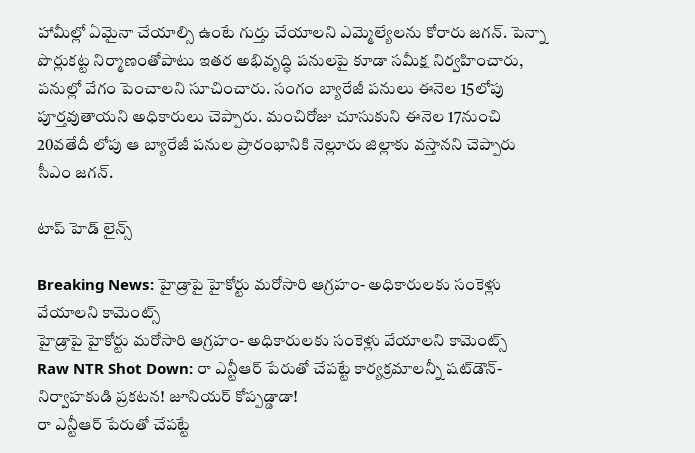హామీల్లో ఏమైనా చేయాల్సి ఉంటే గుర్తు చేయాలని ఎమ్మెల్యేలను కోరారు జగన్. పెన్నా పొర్లుకట్ట నిర్మాణంతోపాటు ఇతర అభివృద్ధి పనులపై కూడా సమీక్ష నిర్వహించారు, పనుల్లో వేగం పెంచాలని సూచించారు. సంగం బ్యారేజీ పనులు ఈనెల 15లోపు పూర్తవుతాయని అధికారులు చెప్పారు. మంచిరోజు చూసుకుని ఈనెల 17నుంచి 20వతేదీ లోపు ఆ బ్యారేజీ పనుల ప్రారంభానికి నెల్లూరు జిల్లాకు వస్తానని చెప్పారు సీఎం జగన్.

టాప్ హెడ్ లైన్స్

Breaking News: హైడ్రాపై హైకోర్టు మరోసారి ఆగ్రహం- అధికారులకు సంకెళ్లు వేయాలని కామెంట్స్
హైడ్రాపై హైకోర్టు మరోసారి ఆగ్రహం- అధికారులకు సంకెళ్లు వేయాలని కామెంట్స్
Raw NTR Shot Down: రా ఎన్టీఆర్‌ పేరుతో చేపట్టే కార్యక్రమాలన్నీ షట్‌డౌన్- నిర్వాహకుడి ప్రకటన! జూనియర్‌ కోప్పడ్డాడా!
రా ఎన్టీఆర్‌ పేరుతో చేపట్టే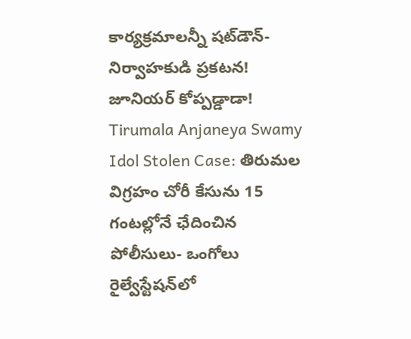కార్యక్రమాలన్నీ షట్‌డౌన్- నిర్వాహకుడి ప్రకటన! జూనియర్‌ కోప్పడ్డాడా!
Tirumala Anjaneya Swamy Idol Stolen Case: తిరుమల విగ్రహం చోరీ కేసును 15 గంటల్లోనే ఛేదించిన పోలీసులు- ఒంగోలు రైల్వేస్టేషన్‌లో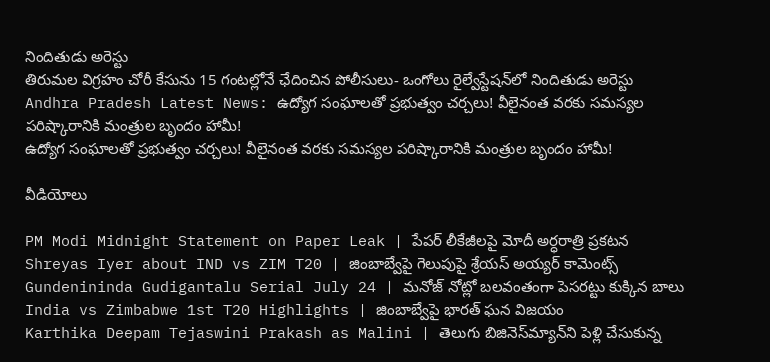నిందితుడు అరెస్టు
తిరుమల విగ్రహం చోరీ కేసును 15 గంటల్లోనే ఛేదించిన పోలీసులు- ఒంగోలు రైల్వేస్టేషన్‌లో నిందితుడు అరెస్టు
Andhra Pradesh Latest News: ఉద్యోగ సంఘాలతో ప్రభుత్వం చర్చలు! వీలైనంత వరకు సమస్యల పరిష్కారానికి మంత్రుల బృందం హామీ!
ఉద్యోగ సంఘాలతో ప్రభుత్వం చర్చలు! వీలైనంత వరకు సమస్యల పరిష్కారానికి మంత్రుల బృందం హామీ!

వీడియోలు

PM Modi Midnight Statement on Paper Leak | పేపర్ లీకేజీలపై మోదీ అర్ధరాత్రి ప్రకటన
Shreyas Iyer about IND vs ZIM T20 | జింబాబ్వేపై గెలుపుపై శ్రేయస్ అయ్యర్ కామెంట్స్
Gundenininda Gudigantalu Serial July 24 | మనోజ్ నోట్లో బలవంతంగా పెసరట్టు కుక్కిన బాలు
India vs Zimbabwe 1st T20 Highlights | జింబాబ్వేపై భారత్ ఘన విజయం
Karthika Deepam Tejaswini Prakash as Malini | తెలుగు బిజినెస్‌మ్యాన్‌ని పెళ్లి చేసుకున్న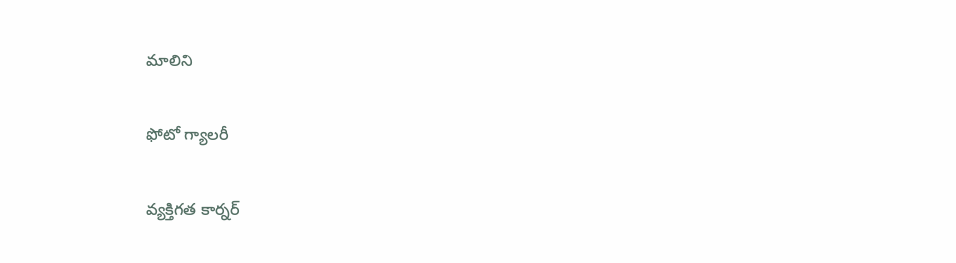మాలిని

ఫోటో గ్యాలరీ

వ్యక్తిగత కార్నర్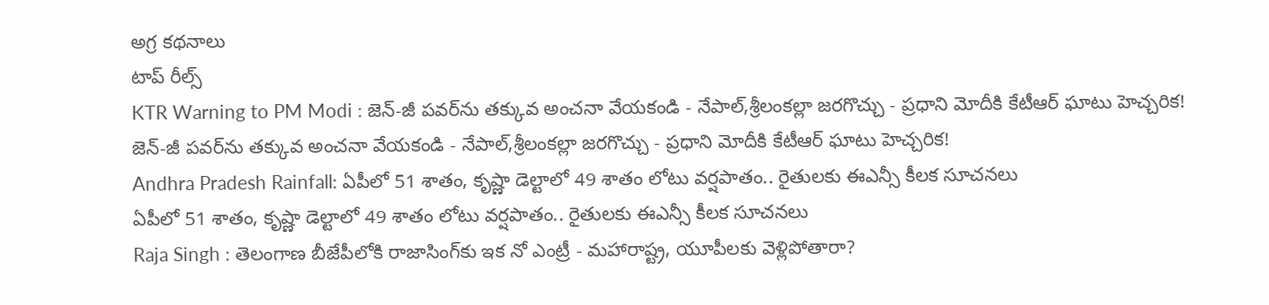అగ్ర కథనాలు
టాప్ రీల్స్
KTR Warning to PM Modi : జెన్-జీ పవర్‌ను తక్కువ అంచనా వేయకండి - నేపాల్,శ్రీలంకల్లా జరగొచ్చు - ప్రధాని మోదీకి కేటీఆర్ ఘాటు హెచ్చరిక!
జెన్-జీ పవర్‌ను తక్కువ అంచనా వేయకండి - నేపాల్,శ్రీలంకల్లా జరగొచ్చు - ప్రధాని మోదీకి కేటీఆర్ ఘాటు హెచ్చరిక!
Andhra Pradesh Rainfall: ఏపీలో 51 శాతం, కృష్ణా డెల్టాలో 49 శాతం లోటు వర్షపాతం.. రైతులకు ఈఎన్సీ కీలక సూచనలు
ఏపీలో 51 శాతం, కృష్ణా డెల్టాలో 49 శాతం లోటు వర్షపాతం.. రైతులకు ఈఎన్సీ కీలక సూచనలు
Raja Singh : తెలంగాణ బీజేపీలోకి రాజాసింగ్‌కు ఇక నో ఎంట్రీ - మహారాష్ట్ర, యూపీలకు వెళ్లిపోతారా?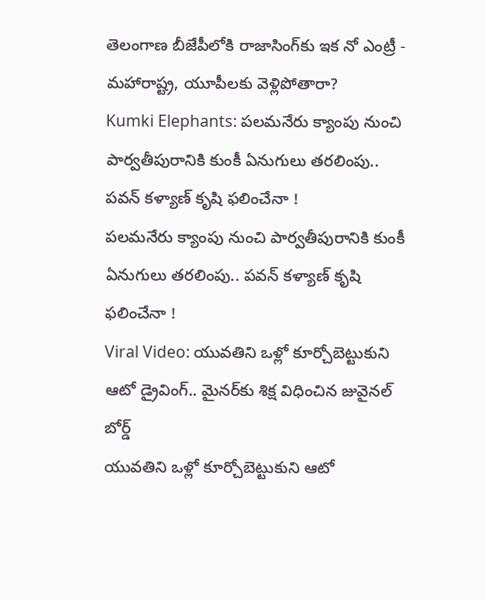తెలంగాణ బీజేపీలోకి రాజాసింగ్‌కు ఇక నో ఎంట్రీ - మహారాష్ట్ర, యూపీలకు వెళ్లిపోతారా?
Kumki Elephants: పలమనేరు క్యాంపు నుంచి పార్వతీపురానికి కుంకీ ఏనుగులు తరలింపు.. పవన్ కళ్యాణ్ కృషి ఫలించేనా !
పలమనేరు క్యాంపు నుంచి పార్వతీపురానికి కుంకీ ఏనుగులు తరలింపు.. పవన్ కళ్యాణ్ కృషి ఫలించేనా !
Viral Video: యువతిని ఒళ్లో కూర్చోబెట్టుకుని ఆటో డ్రైవింగ్.. మైనర్‌కు శిక్ష విధించిన జువైనల్ బోర్డ్
యువతిని ఒళ్లో కూర్చోబెట్టుకుని ఆటో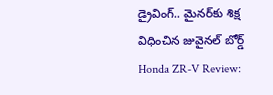డ్రైవింగ్.. మైనర్‌కు శిక్ష విధించిన జువైనల్ బోర్డ్
Honda ZR-V Review: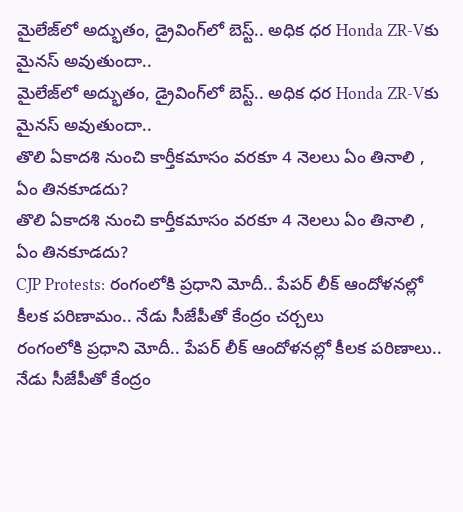మైలేజ్‌లో అద్భుతం, డ్రైవింగ్‌లో బెస్ట్.. అధిక ధర Honda ZR-Vకు మైనస్ అవుతుందా..
మైలేజ్‌లో అద్భుతం, డ్రైవింగ్‌లో బెస్ట్.. అధిక ధర Honda ZR-Vకు మైనస్ అవుతుందా..
తొలి ఏకాదశి నుంచి కార్తీకమాసం వరకూ 4 నెలలు ఏం తినాలి , ఏం తినకూడదు?
తొలి ఏకాదశి నుంచి కార్తీకమాసం వరకూ 4 నెలలు ఏం తినాలి , ఏం తినకూడదు?
CJP Protests: రంగంలోకి ప్రధాని మోదీ.. పేపర్ లీక్ ఆందోళనల్లో కీలక పరిణామం.. నేడు సీజేపీతో కేంద్రం చర్చలు
రంగంలోకి ప్రధాని మోదీ.. పేపర్ లీక్ ఆందోళనల్లో కీలక పరిణాలు.. నేడు సీజేపీతో కేంద్రం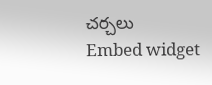చర్చలు
Embed widget